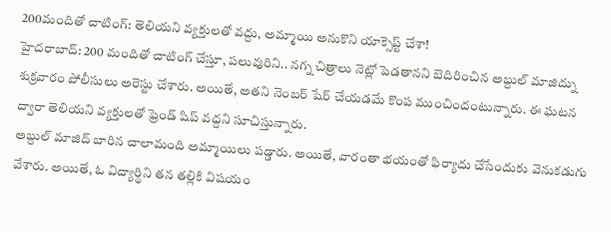200మందితో చాటింగ్: తెలియని వ్యక్తులతో వద్దు, అమ్మాయి అనుకొని యాక్సెప్ట్ చేశా!
హైదరాబాద్: 200 మందితో చాటింగ్ చేస్తూ, పలువురిని.. నగ్న చిత్రాలు నెట్లో పెడతానని బెదిరించిన అబ్దుల్ మాజిద్ను శుక్రవారం పోలీసులు అరెస్టు చేశారు. అయితే, అతని నెంబర్ షేర్ చేయడమే కొంప ముంచిందంటున్నారు. ఈ ఘటన ద్వారా తెలియని వ్యక్తులతో ఫ్రెండ్ షిప్ వద్దని సూచిస్తున్నారు.
అబ్దుల్ మాజిద్ బారిన చాలామంది అమ్మాయిలు పడ్డారు. అయితే, వారంతా భయంతో ఫిర్యాదు చేసేందుకు వెనుకడుగు వేశారు. అయితే, ఓ విద్యార్థిని తన తల్లికి విషయం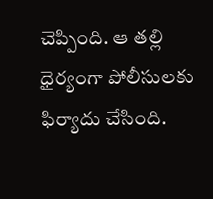చెప్పింది. ఆ తల్లి ధైర్యంగా పోలీసులకు ఫిర్యాదు చేసింది.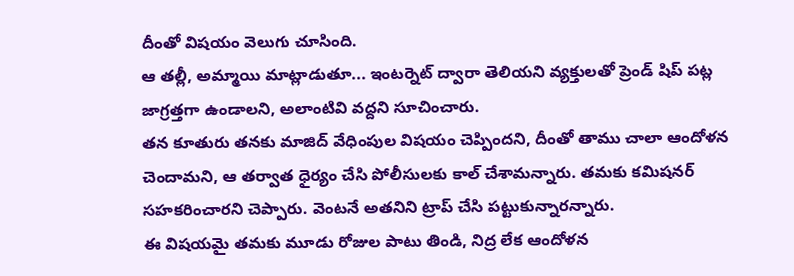దీంతో విషయం వెలుగు చూసింది.
ఆ తల్లీ, అమ్మాయి మాట్లాడుతూ... ఇంటర్నెట్ ద్వారా తెలియని వ్యక్తులతో ప్రెండ్ షిప్ పట్ల జాగ్రత్తగా ఉండాలని, అలాంటివి వద్దని సూచించారు.
తన కూతురు తనకు మాజిద్ వేధింపుల విషయం చెప్పిందని, దీంతో తాము చాలా ఆందోళన చెందామని, ఆ తర్వాత ధైర్యం చేసి పోలీసులకు కాల్ చేశామన్నారు. తమకు కమిషనర్ సహకరించారని చెప్పారు. వెంటనే అతనిని ట్రాప్ చేసి పట్టుకున్నారన్నారు.
ఈ విషయమై తమకు మూడు రోజుల పాటు తిండి, నిద్ర లేక ఆందోళన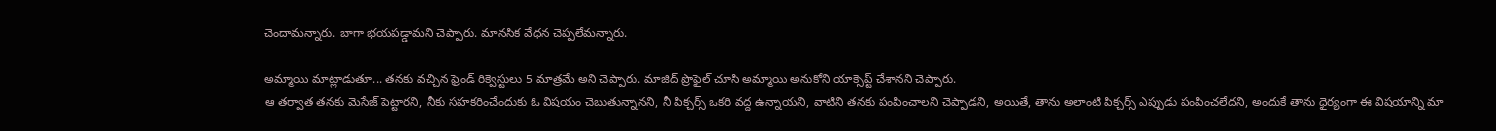చెందామన్నారు. బాగా భయపడ్డామని చెప్పారు. మానసిక వేధన చెప్పలేమన్నారు.

అమ్మాయి మాట్లాడుతూ... తనకు వచ్చిన ఫ్రెండ్ రిక్వెస్టులు 5 మాత్రమే అని చెప్పారు. మాజిద్ ప్రొఫైల్ చూసి అమ్మాయి అనుకోని యాక్సెప్ట్ చేశానని చెప్పారు.
ఆ తర్వాత తనకు మెసేజ్ పెట్టారని, నీకు సహకరించేందుకు ఓ విషయం చెబుతున్నానని, నీ పిక్చర్స్ ఒకరి వద్ద ఉన్నాయని, వాటిని తనకు పంపించాలని చెప్పాడని, అయితే, తాను అలాంటి పిక్చర్స్ ఎప్పుడు పంపించలేదని, అందుకే తాను ధైర్యంగా ఈ విషయాన్ని మా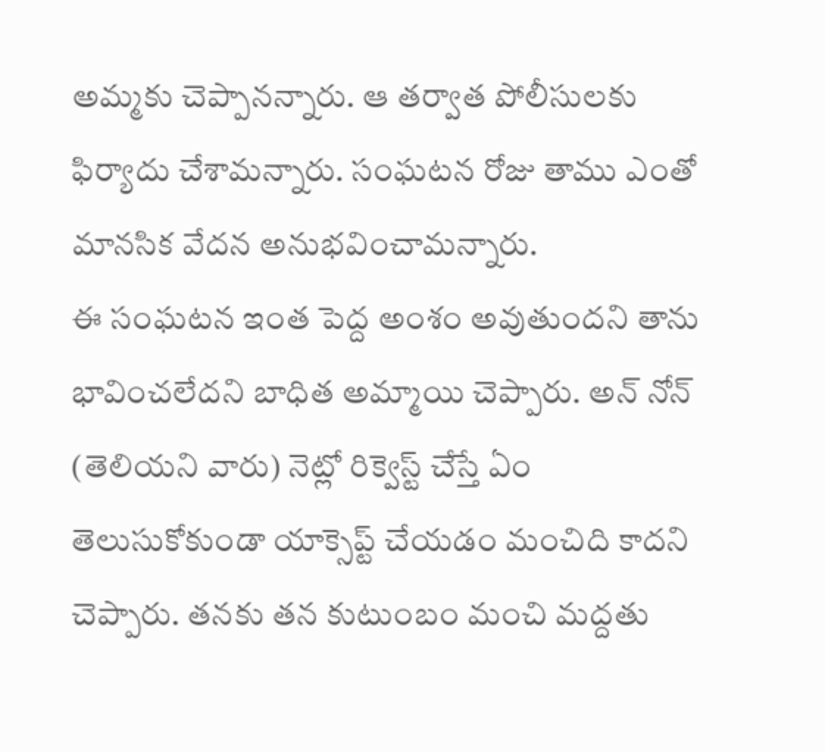అమ్మకు చెప్పానన్నారు. ఆ తర్వాత పోలీసులకు ఫిర్యాదు చేశామన్నారు. సంఘటన రోజు తాము ఎంతో మానసిక వేదన అనుభవించామన్నారు.
ఈ సంఘటన ఇంత పెద్ద అంశం అవుతుందని తాను భావించలేదని బాధిత అమ్మాయి చెప్పారు. అన్ నోన్ (తెలియని వారు) నెట్లో రిక్వెస్ట్ చేస్తే ఏం తెలుసుకోకుండా యాక్సెప్ట్ చేయడం మంచిది కాదని చెప్పారు. తనకు తన కుటుంబం మంచి మద్దతు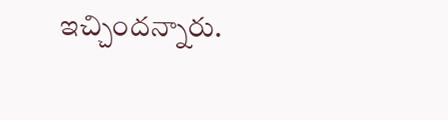ఇచ్చిందన్నారు.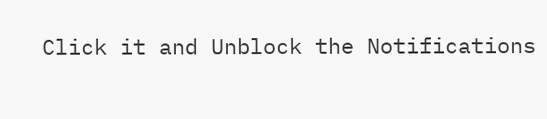Click it and Unblock the Notifications